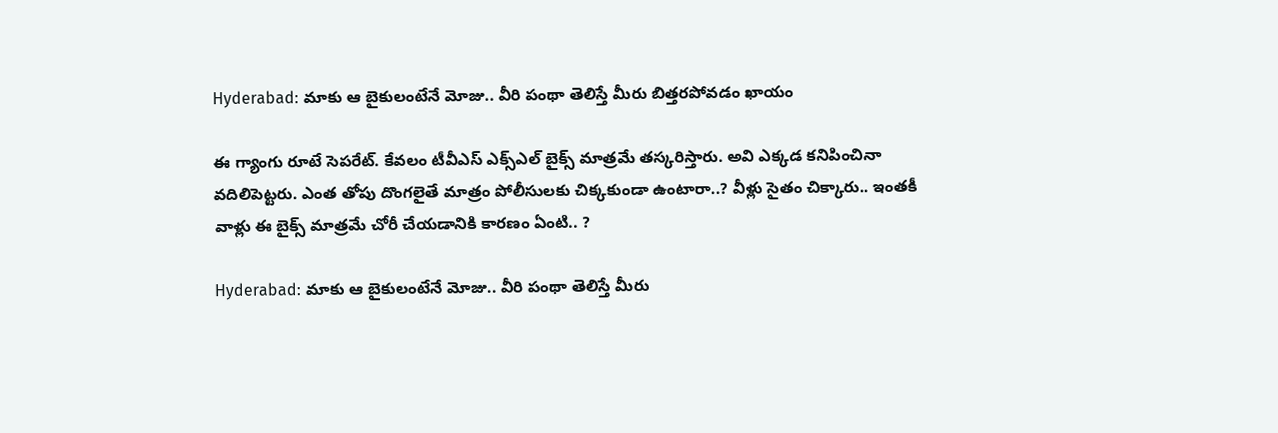Hyderabad: మాకు ఆ బైకులంటేనే మోజు.. వీరి పంథా తెలిస్తే మీరు బిత్తరపోవడం ఖాయం

ఈ గ్యాంగు రూటే సెపరేట్. కేవలం టీవీఎస్ ఎక్స్‌ఎల్ బైక్స్ మాత్రమే తస్కరిస్తారు. అవి ఎక్కడ కనిపించినా వదిలిపెట్టరు. ఎంత తోపు దొంగలైతే మాత్రం పోలీసులకు చిక్కకుండా ఉంటారా..? వీళ్లు సైతం చిక్కారు.. ఇంతకీ వాళ్లు ఈ బైక్స్ మాత్రమే చోరీ చేయడానికి కారణం ఏంటి.. ?

Hyderabad: మాకు ఆ బైకులంటేనే మోజు.. వీరి పంథా తెలిస్తే మీరు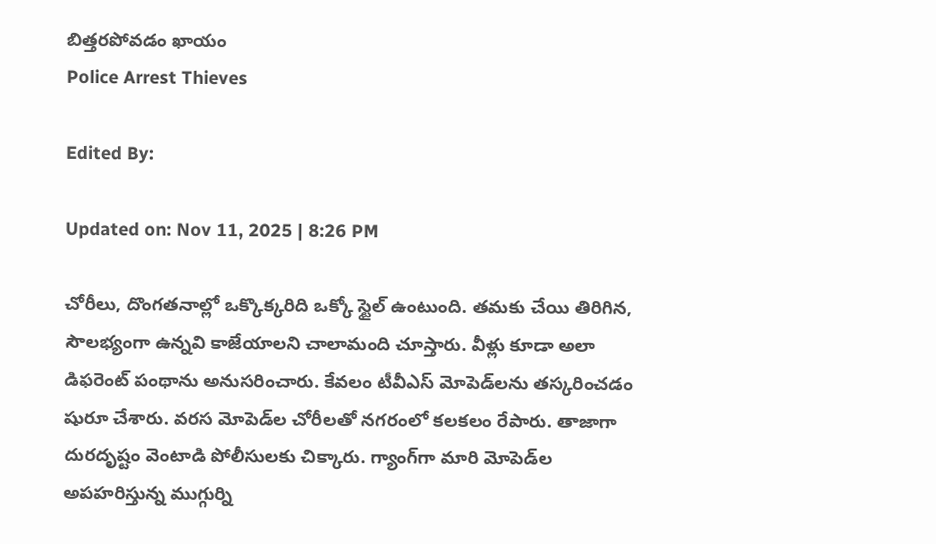బిత్తరపోవడం ఖాయం
Police Arrest Thieves

Edited By:

Updated on: Nov 11, 2025 | 8:26 PM

చోరీలు, దొంగతనాల్లో ఒక్కొక్కరిది ఒక్కో స్టైల్ ఉంటుంది. తమకు చేయి తిరిగిన, సౌలభ్యంగా ఉన్నవి కాజేయాలని చాలామంది చూస్తారు. వీళ్లు కూడా అలా డిఫరెంట్ పంథాను అనుసరించారు. కేవలం టీవీఎస్‌ మోపెడ్‌లను తస్కరించడం షురూ చేశారు. వరస మోపెడ్‌ల చోరీలతో నగరంలో కలకలం రేపారు. తాజాగా దురదృష్టం వెంటాడి పోలీసులకు చిక్కారు. గ్యాంగ్‌గా మారి మోపెడ్‌ల అపహరిస్తున్న ముగ్గుర్ని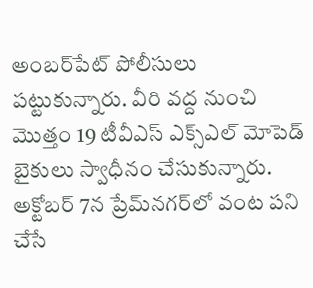అంబర్‌పేట్‌ పోలీసులు పట్టుకున్నారు. వీరి వద్ద నుంచి మొత్తం 19 టీవీఎస్‌ ఎక్స్‌ఎల్‌ మోపెడ్‌ బైకులు స్వాధీనం చేసుకున్నారు. అక్టోబర్‌ 7న ప్రేమ్‌నగర్‌లో వంట పని చేసే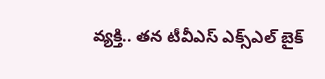వ్యక్తి.. తన టీవీఎస్‌ ఎక్స్‌ఎల్‌ బైక్‌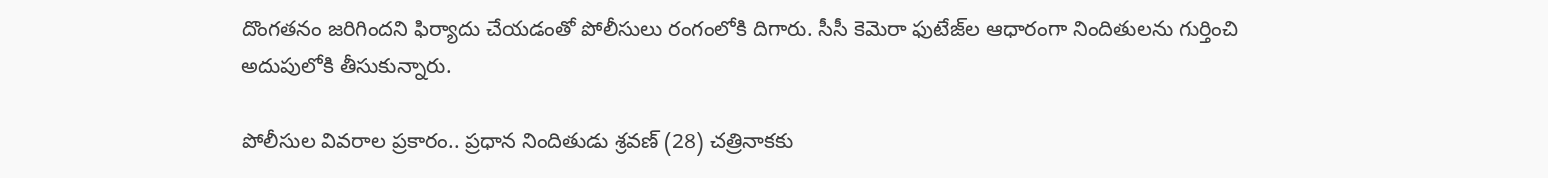దొంగతనం జరిగిందని ఫిర్యాదు చేయడంతో పోలీసులు రంగంలోకి దిగారు. సీసీ కెమెరా ఫుటేజ్‌ల ఆధారంగా నిందితులను గుర్తించి అదుపులోకి తీసుకున్నారు.

పోలీసుల వివరాల ప్రకారం.. ప్రధాన నిందితుడు శ్రవణ్‌ (28) చత్రినాకకు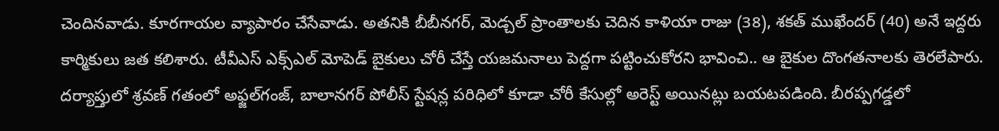చెందినవాడు. కూరగాయల వ్యాపారం చేసేవాడు. అతనికి బీబీనగర్‌, మెడ్చల్‌ ప్రాంతాలకు చెదిన కాళియా రాజు (38), శకత్‌ ముఖేందర్‌ (40) అనే ఇద్దరు కార్మికులు జత కలిశారు. టీవీఎస్‌ ఎక్స్‌ఎల్‌ మోపెడ్‌ బైకులు చోరీ చేస్తే యజమనాలు పెద్దగా పట్టించుకోరని భావించి.. ఆ బైకుల దొంగతనాలకు తెరలేపారు. దర్యాప్తులో శ్రవణ్‌ గతంలో అఫ్జల్‌గంజ్‌, బాలానగర్‌ పోలీస్‌ స్టేషన్ల పరిధిలో కూడా చోరీ కేసుల్లో అరెస్ట్‌ అయినట్లు బయటపడింది. బీరప్పగడ్డలో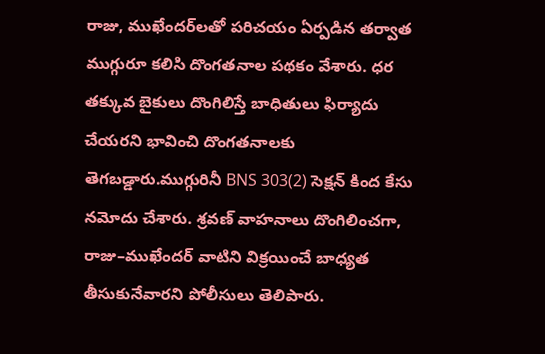రాజు, ముఖేందర్‌లతో పరిచయం ఏర్పడిన తర్వాత ముగ్గురూ కలిసి దొంగతనాల పథకం వేశారు. ధర తక్కువ బైకులు దొంగిలిస్తే బాధితులు ఫిర్యాదు చేయరని భావించి దొంగతనాలకు తెగబడ్డారు.ముగ్గురినీ BNS 303(2) సెక్షన్‌ కింద కేసు నమోదు చేశారు. శ్రవణ్‌ వాహనాలు దొంగిలించగా, రాజు–ముఖేందర్‌ వాటిని విక్రయించే బాధ్యత తీసుకునేవారని పోలీసులు తెలిపారు.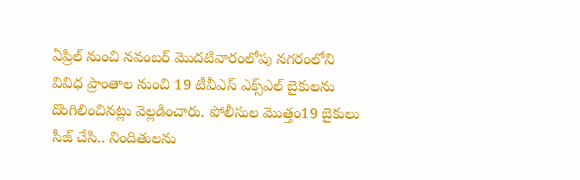ఏప్రిల్‌ నుంచి నవంబర్‌ మొదటివారంలోపు నగరంలోని వివిధ ప్రాంతాల నుంచి 19 టీవీఎస్‌ ఎక్స్‌ఎల్‌ బైకులను దొంగిలించినట్లు వెల్లడించారు. పోలీసుల మొత్తం19 బైకులు సీజ్ చేసి.. నిందితులను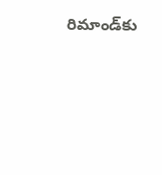రిమాండ్‌కు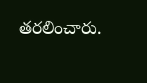తరలించారు.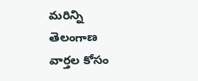మరిన్ని తెలంగాణ వార్తల కోసం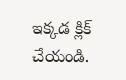ఇక్కడ క్లిక్ చేయండి.